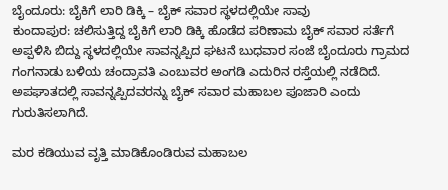ಬೈಂದೂರು: ಬೈಕಿಗೆ ಲಾರಿ ಡಿಕ್ಕಿ – ಬೈಕ್ ಸವಾರ ಸ್ಥಳದಲ್ಲಿಯೇ ಸಾವು
ಕುಂದಾಪುರ: ಚಲಿಸುತ್ತಿದ್ದ ಬೈಕಿಗೆ ಲಾರಿ ಡಿಕ್ಕಿ ಹೊಡೆದ ಪರಿಣಾಮ ಬೈಕ್ ಸವಾರ ಸರ್ತೆಗೆ ಅಪ್ಪಳಿಸಿ ಬಿದ್ದು ಸ್ಥಳದಲ್ಲಿಯೇ ಸಾವನ್ನಪ್ಪಿದ ಘಟನೆ ಬುಧವಾರ ಸಂಜೆ ಬೈಂದೂರು ಗ್ರಾಮದ ಗಂಗನಾಡು ಬಳಿಯ ಚಂದ್ರಾವತಿ ಎಂಬುವರ ಅಂಗಡಿ ಎದುರಿನ ರಸ್ತೆಯಲ್ಲಿ ನಡೆದಿದೆ. ಅಪಘಾತದಲ್ಲಿ ಸಾವನ್ನಪ್ಪಿದವರನ್ನು ಬೈಕ್ ಸವಾರ ಮಹಾಬಲ ಪೂಜಾರಿ ಎಂದು ಗುರುತಿಸಲಾಗಿದೆ.

ಮರ ಕಡಿಯುವ ವೃತ್ತಿ ಮಾಡಿಕೊಂಡಿರುವ ಮಹಾಬಲ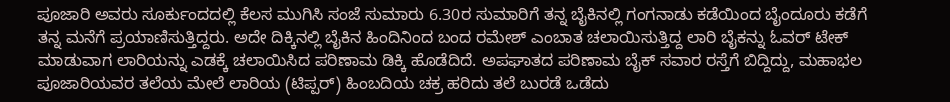ಪೂಜಾರಿ ಅವರು ಸೂರ್ಕುಂದದಲ್ಲಿ ಕೆಲಸ ಮುಗಿಸಿ ಸಂಜೆ ಸುಮಾರು 6.30ರ ಸುಮಾರಿಗೆ ತನ್ನ ಬೈಕಿನಲ್ಲಿ ಗಂಗನಾಡು ಕಡೆಯಿಂದ ಬೈಂದೂರು ಕಡೆಗೆ ತನ್ನ ಮನೆಗೆ ಪ್ರಯಾಣಿಸುತ್ತಿದ್ದರು. ಅದೇ ದಿಕ್ಕಿನಲ್ಲಿ ಬೈಕಿನ ಹಿಂದಿನಿಂದ ಬಂದ ರಮೇಶ್ ಎಂಬಾತ ಚಲಾಯಿಸುತ್ತಿದ್ದ ಲಾರಿ ಬೈಕನ್ನು ಓವರ್ ಟೇಕ್ ಮಾಡುವಾಗ ಲಾರಿಯನ್ನು ಎಡಕ್ಕೆ ಚಲಾಯಿಸಿದ ಪರಿಣಾಮ ಡಿಕ್ಕಿ ಹೊಡೆದಿದೆ. ಅಪಘಾತದ ಪರಿಣಾಮ ಬೈಕ್ ಸವಾರ ರಸ್ತೆಗೆ ಬಿದ್ದಿದ್ದು, ಮಹಾಭಲ ಪೂಜಾರಿಯವರ ತಲೆಯ ಮೇಲೆ ಲಾರಿಯ (ಟಿಪ್ಪರ್) ಹಿಂಬದಿಯ ಚಕ್ರ ಹರಿದು ತಲೆ ಬುರಡೆ ಒಡೆದು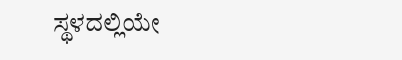ಸ್ಥಳದಲ್ಲಿಯೇ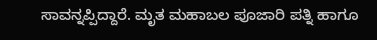ಸಾವನ್ನಪ್ಪಿದ್ದಾರೆ. ಮೃತ ಮಹಾಬಲ ಪೂಜಾರಿ ಪತ್ನಿ ಹಾಗೂ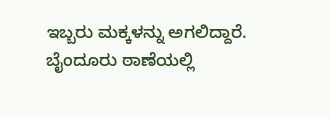ಇಬ್ಬರು ಮಕ್ಕಳನ್ನು ಅಗಲಿದ್ದಾರೆ. ಬೈಂದೂರು ಠಾಣೆಯಲ್ಲಿ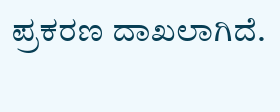ಪ್ರಕರಣ ದಾಖಲಾಗಿದೆ.